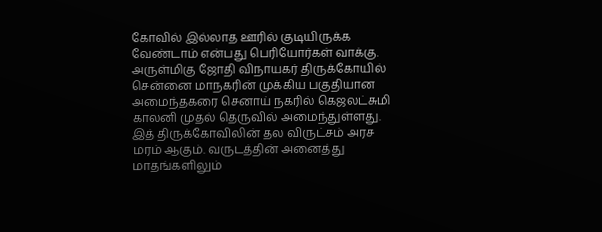கோவில் இல்லாத ஊரில் குடியிருக்க வேண்டாம் என்பது பெரியோர்கள் வாக்கு. அருள்மிகு ஜோதி விநாயகர் திருக்கோயில் சென்னை மாநகரின் முக்கிய பகுதியான அமைந்தகரை செனாய் நகரில் கெஜலட்சுமி காலனி முதல் தெருவில் அமைந்துள்ளது. இத் திருக்கோவிலின் தல விருட்சம் அரச மரம் ஆகும். வருடத்தின் அனைத்து மாதங்களிலும்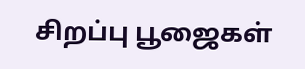சிறப்பு பூஜைகள்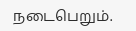நடைபெறும்.